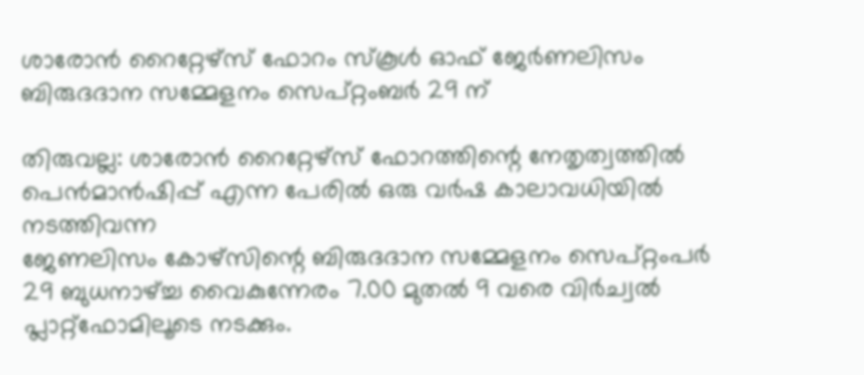ശാരോൻ റൈറ്റേഴ്‌സ് ഫോറം സ്‌കൂൾ ഓഫ് ജേർണലിസം ബിരുദദാന സമ്മേളനം സെപ്റ്റംബർ 29 ന്

തിരുവല്ല: ശാരോൻ റൈറ്റേഴ്‌സ് ഫോറത്തിന്റെ നേതൃത്വത്തിൽ പെൻമാൻഷിപ്പ് എന്ന പേരിൽ ഒരു വർഷ കാലാവധിയിൽ നടത്തിവന്ന
ജേണലിസം കോഴ്‌സിന്റെ ബിരുദദാന സമ്മേളനം സെപ്റ്റംപർ 29 ബുധനാഴ്ച്ച വൈകുന്നേരം 7.00 മുതൽ 9 വരെ വിർച്വൽ പ്ലാറ്റ്‌ഫോമിലൂടെ നടക്കും.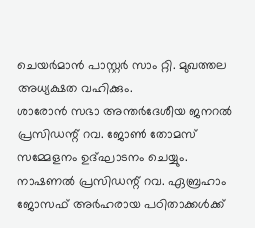ചെയർമാൻ പാസ്റ്റർ സാം റ്റി. മുഖത്തല അധ്യക്ഷത വഹിക്കും.
ശാരോൻ സഭാ അന്തർദേശീയ ജനറൽ പ്രസിഡന്റ് റവ. ജോൺ തോമസ് സമ്മേളനം ഉദ്ഘാടനം ചെയ്യും. നാഷണൽ പ്രസിഡന്റ് റവ. ഏബ്രഹാം ജോസഫ് അർഹരായ പഠിതാക്കൾക്ക്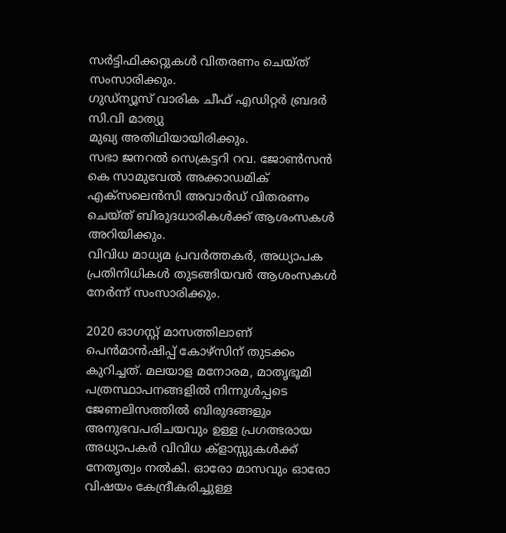സർട്ടിഫിക്കറ്റുകൾ വിതരണം ചെയ്ത് സംസാരിക്കും.
ഗുഡ്ന്യൂസ് വാരിക ചീഫ് എഡിറ്റർ ബ്രദർ സി.വി മാത്യു
മുഖ്യ അതിഥിയായിരിക്കും.
സഭാ ജനറൽ സെക്രട്ടറി റവ. ജോൺസൻ കെ സാമുവേൽ അക്കാഡമിക് എക്സലെൻസി അവാർഡ് വിതരണം ചെയ്ത് ബിരുദധാരികൾക്ക് ആശംസകൾ അറിയിക്കും.
വിവിധ മാധ്യമ പ്രവർത്തകർ, അധ്യാപക പ്രതിനിധികൾ തുടങ്ങിയവർ ആശംസകൾ നേർന്ന് സംസാരിക്കും.

2020 ഓഗസ്റ്റ് മാസത്തിലാണ് പെൻമാൻഷിപ്പ് കോഴ്‌സിന് തുടക്കം കുറിച്ചത്. മലയാള മനോരമ, മാതൃഭൂമി പത്രസ്ഥാപനങ്ങളിൽ നിന്നുൾപ്പടെ ജേണലിസത്തിൽ ബിരുദങ്ങളും അനുഭവപരിചയവും ഉള്ള പ്രഗത്ഭരായ അധ്യാപകർ വിവിധ ക്ളാസ്സുകൾക്ക് നേതൃത്വം നൽകി. ഓരോ മാസവും ഓരോ വിഷയം കേന്ദ്രീകരിച്ചുള്ള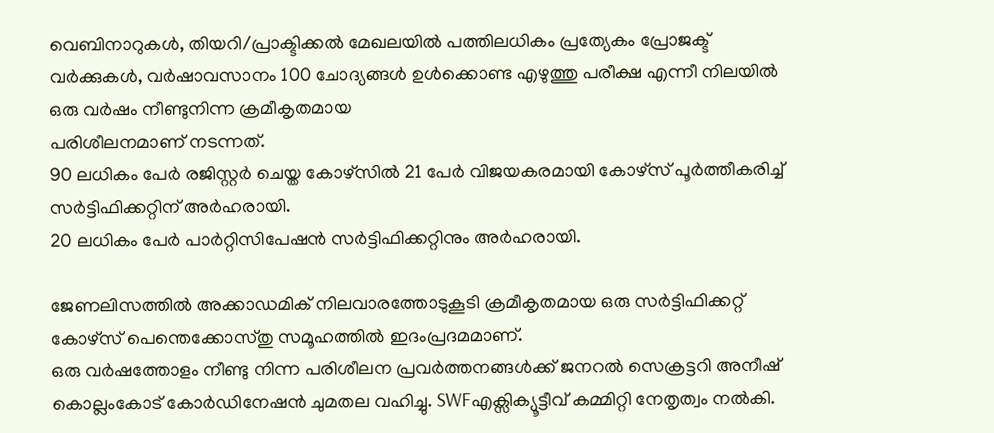വെബിനാറുകൾ, തിയറി/പ്രാക്ടിക്കൽ മേഖലയിൽ പത്തിലധികം പ്രത്യേകം പ്രോജക്ട് വർക്കുകൾ, വർഷാവസാനം 100 ചോദ്യങ്ങൾ ഉൾക്കൊണ്ട എഴുത്തു പരീക്ഷ എന്നീ നിലയിൽ ഒരു വർഷം നീണ്ടുനിന്ന ക്രമീകൃതമായ
പരിശീലനമാണ് നടന്നത്.
90 ലധികം പേർ രജിസ്റ്റർ ചെയ്ത കോഴ്‌സിൽ 21 പേർ വിജയകരമായി കോഴ്‌സ് പൂർത്തീകരിച്ച് സർട്ടിഫിക്കറ്റിന് അർഹരായി.
20 ലധികം പേർ പാർറ്റിസിപേഷൻ സർട്ടിഫിക്കറ്റിനും അർഹരായി.

ജേണലിസത്തിൽ അക്കാഡമിക് നിലവാരത്തോടുകൂടി ക്രമീകൃതമായ ഒരു സർട്ടിഫിക്കറ്റ് കോഴ്‌സ് പെന്തെക്കോസ്തു സമൂഹത്തിൽ ഇദംപ്രദമമാണ്.
ഒരു വർഷത്തോളം നീണ്ടു നിന്ന പരിശീലന പ്രവർത്തനങ്ങൾക്ക് ജനറൽ സെക്രട്ടറി അനീഷ് കൊല്ലംകോട് കോർഡിനേഷൻ ചുമതല വഹിച്ചു. SWFഎക്സിക്യൂട്ടീവ് കമ്മിറ്റി നേതൃത്വം നൽകി.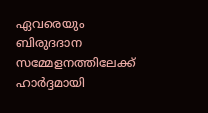ഏവരെയും ബിരുദദാന സമ്മേളനത്തിലേക്ക് ഹാർദ്ദമായി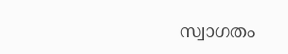സ്വാഗതം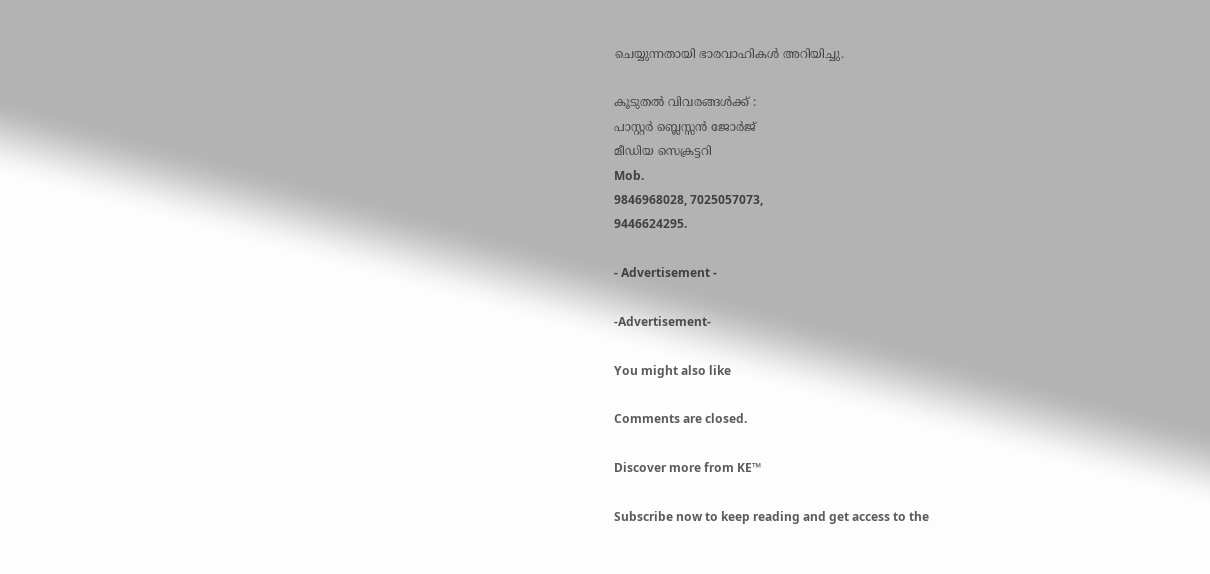ചെയ്യുന്നതായി ഭാരവാഹികൾ അറിയിച്ചു.

കൂടുതൽ വിവരങ്ങൾക്ക് :
പാസ്റ്റർ ബ്ലെസ്സൻ ജോർജ്
മീഡിയ സെക്രട്ടറി
Mob.
9846968028, 7025057073,
9446624295.

- Advertisement -

-Advertisement-

You might also like

Comments are closed.

Discover more from KE™

Subscribe now to keep reading and get access to the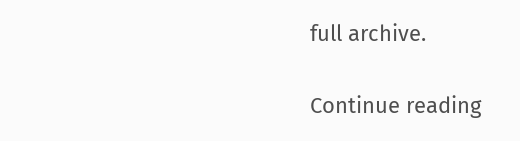full archive.

Continue reading